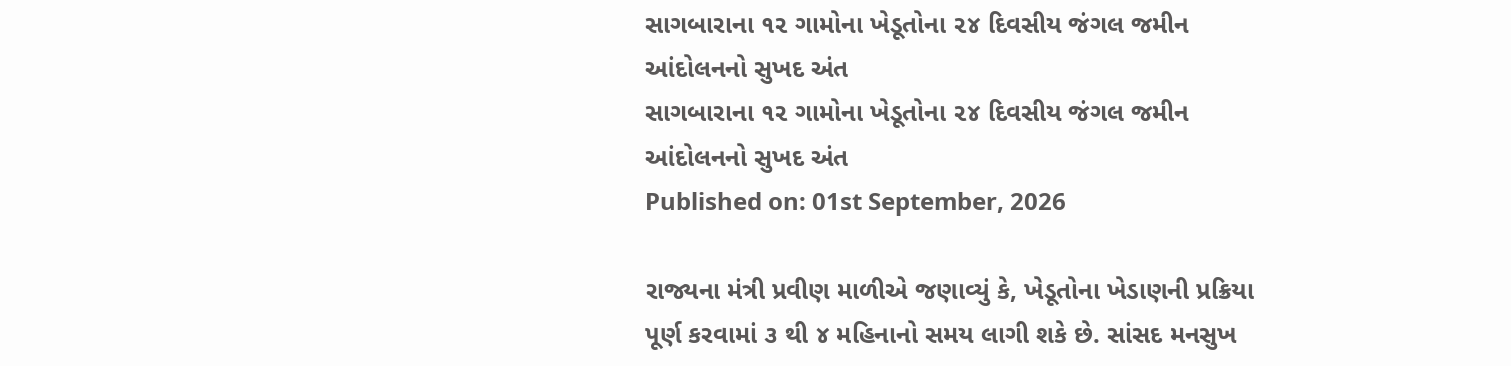સાગબારાના ૧૨ ગામોના ખેડૂતોના ૨૪ દિવસીય જંગલ જમીન આંદોલનનો સુખદ અંત
સાગબારાના ૧૨ ગામોના ખેડૂતોના ૨૪ દિવસીય જંગલ જમીન આંદોલનનો સુખદ અંત
Published on: 01st September, 2026

રાજ્યના મંત્રી પ્રવીણ માળીએ જણાવ્યું કે, ખેડૂતોના ખેડાણની પ્રક્રિયા પૂર્ણ કરવામાં ૩ થી ૪ મહિનાનો સમય લાગી શકે છે. સાંસદ મનસુખ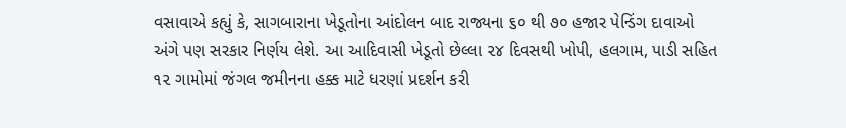વસાવાએ કહ્યું કે, સાગબારાના ખેડૂતોના આંદોલન બાદ રાજ્યના ૬૦ થી ૭૦ હજાર પેન્ડિંગ દાવાઓ અંગે પણ સરકાર નિર્ણય લેશે. આ આદિવાસી ખેડૂતો છેલ્લા ૨૪ દિવસથી ખોપી, હલગામ, પાડી સહિત ૧૨ ગામોમાં જંગલ જમીનના હક્ક માટે ધરણાં પ્રદર્શન કરી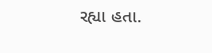રહ્યા હતા.